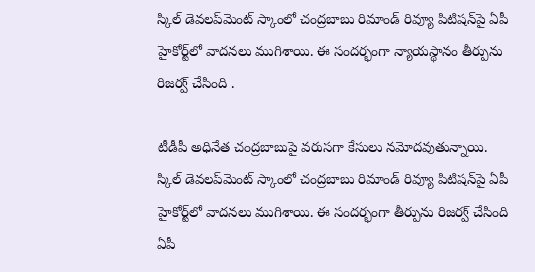స్కిల్ డెవలప్‌మెంట్ స్కాంలో చంద్రబాబు రిమాండ్ రివ్యూ పిటిషన్‌పై ఏపీ హైకోర్ట్‌లో వాదనలు ముగిశాయి. ఈ సందర్భంగా న్యాయస్థానం తీర్పును రిజర్వ్ చేసింది .

టీడీపీ అధినేత చంద్రబాబుపై వరుసగా కేసులు నమోదవుతున్నాయి. స్కిల్ డెవలప్‌మెంట్ స్కాంలో చంద్రబాబు రిమాండ్ రివ్యూ పిటిషన్‌పై ఏపీ హైకోర్ట్‌లో వాదనలు ముగిశాయి. ఈ సందర్భంగా తీర్పును రిజర్వ్ చేసింది ఏపీ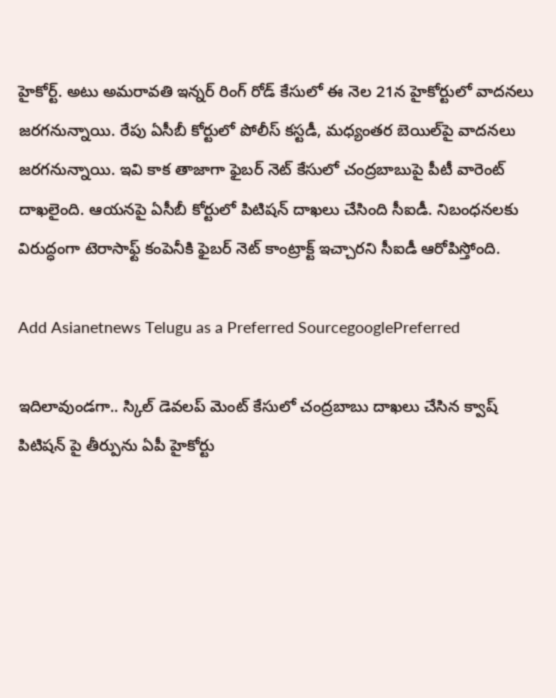హైకోర్ట్. అటు అమరావతి ఇన్నర్ రింగ్ రోడ్ కేసులో ఈ నెల 21న హైకోర్టులో వాదనలు జరగనున్నాయి. రేపు ఏసీబీ కోర్టులో పోలీస్ కస్టడీ, మధ్యంతర బెయిల్‌పై వాదనలు జరగనున్నాయి. ఇవి కాక తాజాగా ఫైబర్ నెట్ కేసులో చంద్రబాబుపై పీటీ వారెంట్ దాఖలైంది. ఆయనపై ఏసీబీ కోర్టులో పిటిషన్ దాఖలు చేసింది సీఐడీ. నిబంధనలకు విరుద్ధంగా టెరాసాఫ్ట్ కంపెనీకి ఫైబర్ నెట్ కాంట్రాక్ట్ ఇచ్చారని సీఐడీ ఆరోపిస్తోంది.

Add Asianetnews Telugu as a Preferred SourcegooglePreferred

ఇదిలావుండగా.. స్కిల్ డెవలప్ మెంట్ కేసులో చంద్రబాబు దాఖలు చేసిన క్వాష్ పిటిషన్ పై తీర్పును ఏపీ హైకోర్టు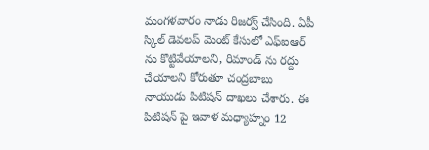మంగళవారం నాడు రిజర్వ్ చేసింది. ఏపీ స్కిల్ డెవలప్ మెంట్ కేసులో ఎఫ్ఐఆర్ ను కొట్టివేయాలని, రిమాండ్ ను రద్దు చేయాలని కోరుతూ చంద్రబాబు నాయుడు పిటిషన్ దాఖలు చేశారు. ఈ పిటిషన్ పై ఇవాళ మధ్యాహ్నం 12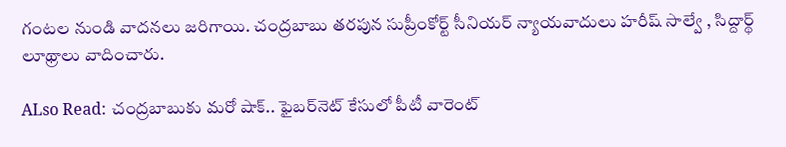గంటల నుండి వాదనలు జరిగాయి. చంద్రబాబు తరపున సుప్రీంకోర్ట్ సీనియర్ న్యాయవాదులు హరీష్ సాల్వే , సిద్దార్థ్ లూథ్రాలు వాదించారు.

ALso Read: చంద్రబాబుకు మరో షాక్.. ఫైబర్‌నెట్ కేసులో పీటీ వారెంట్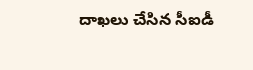దాఖలు చేసిన సీఐడీ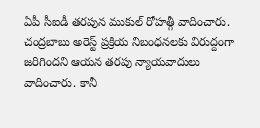ఏపీ సీఐడీ తరపున ముకుల్ రోహత్గీ వాదించారు. చంద్రబాబు అరెస్ట్ ప్రక్రియ నిబంధనలకు విరుద్దంగా జరిగిందని ఆయన తరపు న్యాయవాదులు వాదించారు. కానీ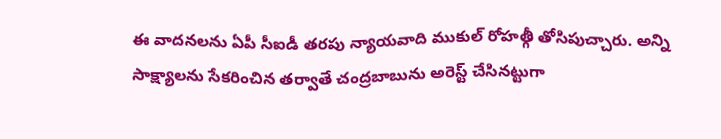ఈ వాదనలను ఏపీ సీఐడీ తరపు న్యాయవాది ముకుల్ రోహత్గీ తోసిపుచ్చారు. అన్ని సాక్ష్యాలను సేకరించిన తర్వాతే చంద్రబాబును అరెస్ట్ చేసినట్టుగా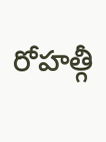రోహత్గీ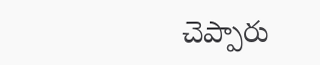చెప్పారు